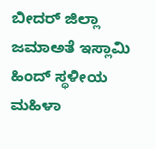ಬೀದರ್ ಜಿಲ್ಲಾ ಜಮಾಅತೆ ಇಸ್ಲಾಮಿ ಹಿಂದ್ ಸ್ಥಳೀಯ ಮಹಿಳಾ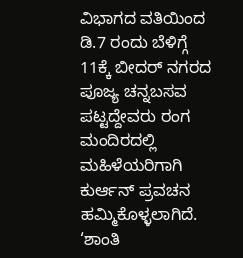ವಿಭಾಗದ ವತಿಯಿಂದ ಡಿ.7 ರಂದು ಬೆಳಿಗ್ಗೆ 11ಕ್ಕೆ ಬೀದರ್ ನಗರದ ಪೂಜ್ಯ ಚನ್ನಬಸವ ಪಟ್ಟದ್ದೇವರು ರಂಗ ಮಂದಿರದಲ್ಲಿ ಮಹಿಳೆಯರಿಗಾಗಿ ಕುರ್ಆನ್ ಪ್ರವಚನ ಹಮ್ಮಿಕೊಳ್ಳಲಾಗಿದೆ.
‘ಶಾಂತಿ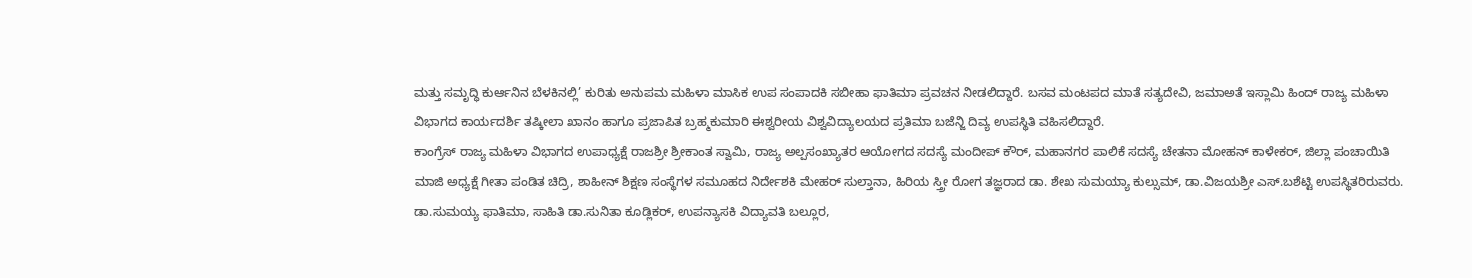ಮತ್ತು ಸಮೃದ್ಧಿ ಕುರ್ಆನಿನ ಬೆಳಕಿನಲ್ಲಿ’ ಕುರಿತು ಅನುಪಮ ಮಹಿಳಾ ಮಾಸಿಕ ಉಪ ಸಂಪಾದಕಿ ಸಬೀಹಾ ಫಾತಿಮಾ ಪ್ರವಚನ ನೀಡಲಿದ್ದಾರೆ. ಬಸವ ಮಂಟಪದ ಮಾತೆ ಸತ್ಯದೇವಿ, ಜಮಾಅತೆ ಇಸ್ಲಾಮಿ ಹಿಂದ್ ರಾಜ್ಯ ಮಹಿಳಾ ವಿಭಾಗದ ಕಾರ್ಯದರ್ಶಿ ತಷ್ಕೀಲಾ ಖಾನಂ ಹಾಗೂ ಪ್ರಜಾಪಿತ ಬ್ರಹ್ಮಕುಮಾರಿ ಈಶ್ವರೀಯ ವಿಶ್ವವಿದ್ಯಾಲಯದ ಪ್ರತಿಮಾ ಬಜೆನ್ಜಿ ದಿವ್ಯ ಉಪಸ್ಥಿತಿ ವಹಿಸಲಿದ್ದಾರೆ.
ಕಾಂಗ್ರೆಸ್ ರಾಜ್ಯ ಮಹಿಳಾ ವಿಭಾಗದ ಉಪಾಧ್ಯಕ್ಷೆ ರಾಜಶ್ರೀ ಶ್ರೀಕಾಂತ ಸ್ವಾಮಿ, ರಾಜ್ಯ ಅಲ್ಪಸಂಖ್ಯಾತರ ಆಯೋಗದ ಸದಸ್ಯೆ ಮಂದೀಪ್ ಕೌರ್, ಮಹಾನಗರ ಪಾಲಿಕೆ ಸದಸ್ಯೆ ಚೇತನಾ ಮೋಹನ್ ಕಾಳೇಕರ್, ಜಿಲ್ಲಾ ಪಂಚಾಯಿತಿ ಮಾಜಿ ಅಧ್ಯಕ್ಷೆ ಗೀತಾ ಪಂಡಿತ ಚಿದ್ರಿ, ಶಾಹೀನ್ ಶಿಕ್ಷಣ ಸಂಸ್ಥೆಗಳ ಸಮೂಹದ ನಿರ್ದೇಶಕಿ ಮೇಹರ್ ಸುಲ್ತಾನಾ, ಹಿರಿಯ ಸ್ತ್ರೀ ರೋಗ ತಜ್ಞರಾದ ಡಾ. ಶೇಖ ಸುಮಯ್ಯಾ ಕುಲ್ಸುಮ್, ಡಾ.ವಿಜಯಶ್ರೀ ಎಸ್.ಬಶೆಟ್ಟಿ ಉಪಸ್ಥಿತರಿರುವರು.
ಡಾ.ಸುಮಯ್ಯ ಫಾತಿಮಾ, ಸಾಹಿತಿ ಡಾ.ಸುನಿತಾ ಕೂಡ್ಲಿಕರ್, ಉಪನ್ಯಾಸಕಿ ವಿದ್ಯಾವತಿ ಬಲ್ಲೂರ,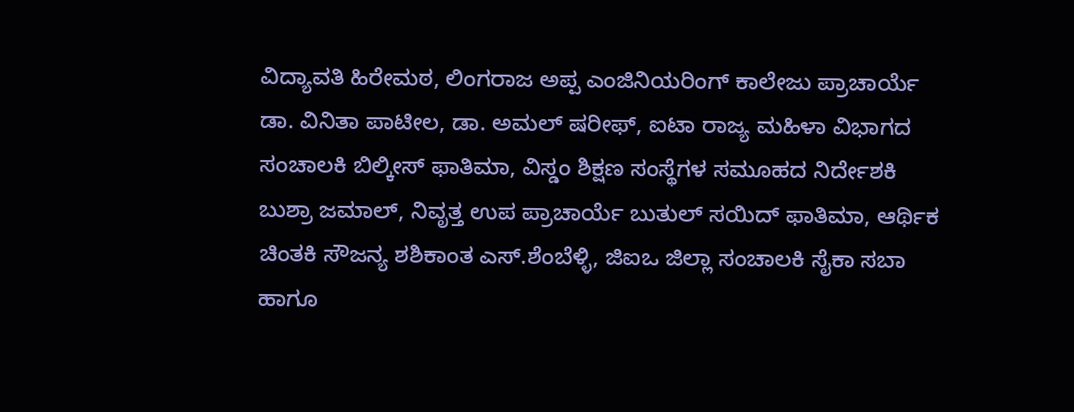ವಿದ್ಯಾವತಿ ಹಿರೇಮಠ, ಲಿಂಗರಾಜ ಅಪ್ಪ ಎಂಜಿನಿಯರಿಂಗ್ ಕಾಲೇಜು ಪ್ರಾಚಾರ್ಯೆ ಡಾ. ವಿನಿತಾ ಪಾಟೀಲ, ಡಾ. ಅಮಲ್ ಷರೀಫ್, ಐಟಾ ರಾಜ್ಯ ಮಹಿಳಾ ವಿಭಾಗದ ಸಂಚಾಲಕಿ ಬಿಲ್ಕೀಸ್ ಫಾತಿಮಾ, ವಿಸ್ಡಂ ಶಿಕ್ಷಣ ಸಂಸ್ಥೆಗಳ ಸಮೂಹದ ನಿರ್ದೇಶಕಿ ಬುಶ್ರಾ ಜಮಾಲ್, ನಿವೃತ್ತ ಉಪ ಪ್ರಾಚಾರ್ಯೆ ಬುತುಲ್ ಸಯಿದ್ ಫಾತಿಮಾ, ಆರ್ಥಿಕ ಚಿಂತಕಿ ಸೌಜನ್ಯ ಶಶಿಕಾಂತ ಎಸ್.ಶೆಂಬೆಳ್ಳಿ, ಜಿಐಒ ಜಿಲ್ಲಾ ಸಂಚಾಲಕಿ ಸೈಕಾ ಸಬಾ ಹಾಗೂ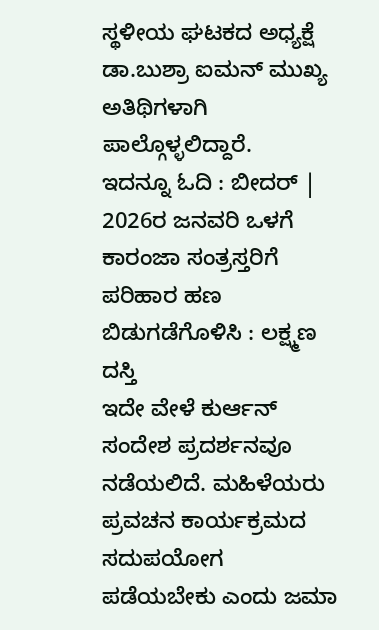ಸ್ಥಳೀಯ ಘಟಕದ ಅಧ್ಯಕ್ಷೆ ಡಾ.ಬುಶ್ರಾ ಐಮನ್ ಮುಖ್ಯ ಅತಿಥಿಗಳಾಗಿ ಪಾಲ್ಗೊಳ್ಳಲಿದ್ದಾರೆ.
ಇದನ್ನೂ ಓದಿ : ಬೀದರ್ | 2026ರ ಜನವರಿ ಒಳಗೆ ಕಾರಂಜಾ ಸಂತ್ರಸ್ತರಿಗೆ ಪರಿಹಾರ ಹಣ ಬಿಡುಗಡೆಗೊಳಿಸಿ : ಲಕ್ಷ್ಮಣ ದಸ್ತಿ
ಇದೇ ವೇಳೆ ಕುರ್ಆನ್ ಸಂದೇಶ ಪ್ರದರ್ಶನವೂ ನಡೆಯಲಿದೆ. ಮಹಿಳೆಯರು ಪ್ರವಚನ ಕಾರ್ಯಕ್ರಮದ ಸದುಪಯೋಗ ಪಡೆಯಬೇಕು ಎಂದು ಜಮಾ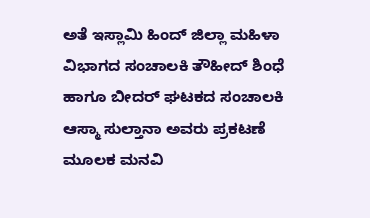ಅತೆ ಇಸ್ಲಾಮಿ ಹಿಂದ್ ಜಿಲ್ಲಾ ಮಹಿಳಾ ವಿಭಾಗದ ಸಂಚಾಲಕಿ ತೌಹೀದ್ ಶಿಂಧೆ ಹಾಗೂ ಬೀದರ್ ಘಟಕದ ಸಂಚಾಲಕಿ ಆಸ್ಮಾ ಸುಲ್ತಾನಾ ಅವರು ಪ್ರಕಟಣೆ ಮೂಲಕ ಮನವಿ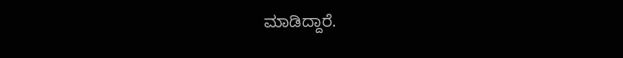ಮಾಡಿದ್ದಾರೆ.